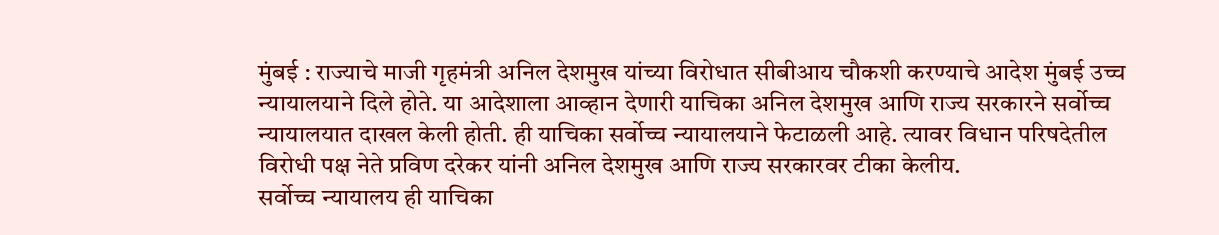मुंबई : राज्याचे माजी गृहमंत्री अनिल देशमुख यांच्या विरोधात सीबीआय चौकशी करण्याचे आदेश मुंबई उच्च न्यायालयाने दिले होते. या आदेशाला आव्हान देणारी याचिका अनिल देशमुख आणि राज्य सरकारने सर्वोच्च न्यायालयात दाखल केली होती. ही याचिका सर्वोच्च न्यायालयाने फेटाळली आहे. त्यावर विधान परिषदेतील विरोधी पक्ष नेते प्रविण दरेकर यांनी अनिल देशमुख आणि राज्य सरकारवर टीका केलीय.
सर्वोच्च न्यायालय ही याचिका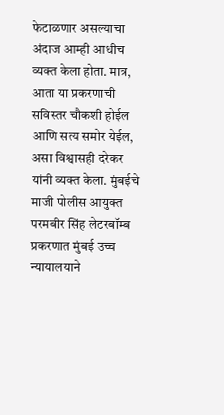फेटाळणार असल्याचा अंदाज आम्ही आधीच व्यक्त केला होता. मात्र, आता या प्रकरणाची सविस्तर चौकशी होईल आणि सत्य समोर येईल, असा विश्वासही दरेकर यांनी व्यक्त केला. मुंबईचे माजी पोलीस आयुक्त परमबीर सिंह लेटरबॉम्ब प्रकरणात मुंबई उच्च न्यायालयाने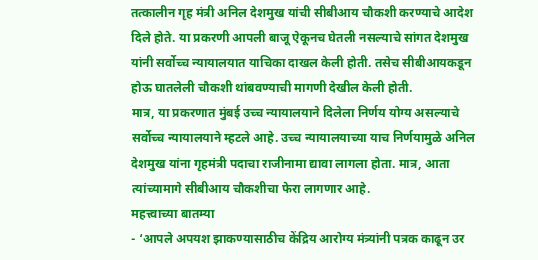तत्कालीन गृह मंत्री अनिल देशमुख यांची सीबीआय चौकशी करण्याचे आदेश दिले होते. या प्रकरणी आपली बाजू ऐकूनच घेतली नसल्याचे सांगत देशमुख यांनी सर्वोच्च न्यायालयात याचिका दाखल केली होती. तसेच सीबीआयकडून होऊ घातलेली चौकशी थांबवण्याची मागणी देखील केली होती.
मात्र, या प्रकरणात मुंबई उच्च न्यायालयाने दिलेला निर्णय योग्य असल्याचे सर्वोच्च न्यायालयाने म्हटले आहे. उच्च न्यायालयाच्या याच निर्णयामुळे अनिल देशमुख यांना गृहमंत्री पदाचा राजीनामा द्यावा लागला होता. मात्र, आता त्यांच्यामागे सीबीआय चौकशीचा फेरा लागणार आहे.
महत्त्वाच्या बातम्या
- ‘आपले अपयश झाकण्यासाठीच केंद्रिय आरोग्य मंत्र्यांनी पत्रक काढून उर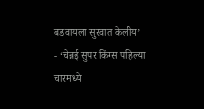बडवायला सुरवात केलीय’
- ‘चेन्नई सुपर किंग्स पहिल्या चारमध्ये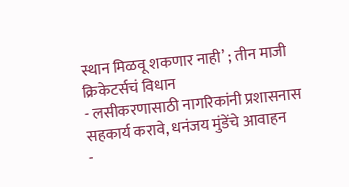स्थान मिळवू शकणार नाही’ ; तीन माजी क्रिकेटर्सचं विधान
- लसीकरणासाठी नागरिकांनी प्रशासनास सहकार्य करावे, धनंजय मुंडेंचे आवाहन
-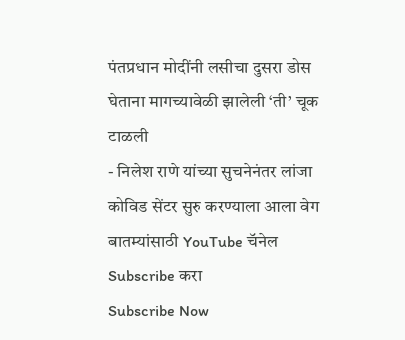पंतप्रधान मोदींनी लसीचा दुसरा डोस घेताना मागच्यावेळी झालेली ‘ती’ चूक टाळली
- निलेश राणे यांच्या सुचनेनंतर लांजा कोविड सेंटर सुरु करण्याला आला वेग
बातम्यांसाठी YouTube चॅनेल Subscribe करा
Subscribe Now